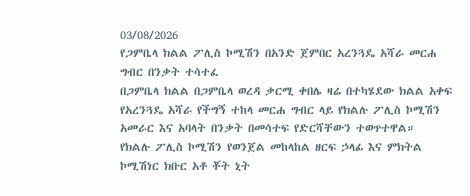03/08/2026
የጋምቤላ ክልል ፖሊስ ኮሚሽን በአንድ ጀምበር አረንጓዴ አሻራ መርሐ ግብር በንቃት ተሳተፈ
በጋምቤላ ክልል በጋምቤላ ወረዳ ቃርሚ ቀበሌ ዛሬ በተካሄደው ክልል አቀፍ የአረንጓዴ አሻራ የችግኝ ተከላ መርሐ ግብር ላይ የክልሉ ፖሊስ ኮሚሽን አመራር እና አባላት በንቃት በመሳተፍ የድርሻቸውን ተወጥተዋል።
የክልሉ ፖሊስ ኮሚሽን የወንጀል መከላከል ዘርፍ ኃላፊ እና ምክትል ኮሚሽነር ክቡር አቶ ቾት ኒት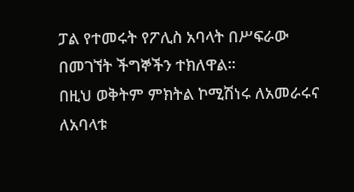ፓል የተመሩት የፖሊስ አባላት በሥፍራው በመገኘት ችግኞችን ተክለዋል።
በዚህ ወቅትም ምክትል ኮሚሽነሩ ለአመራሩና ለአባላቱ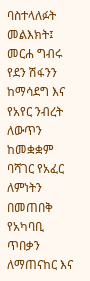ባስተላለፉት መልእክት፤ መርሐ ግብሩ የደን ሽፋንን ከማሳደግ እና የአየር ንብረት ለውጥን ከመቋቋም ባሻገር የአፈር ለምነትን በመጠበቅ የአካባቢ ጥበቃን ለማጠናከር እና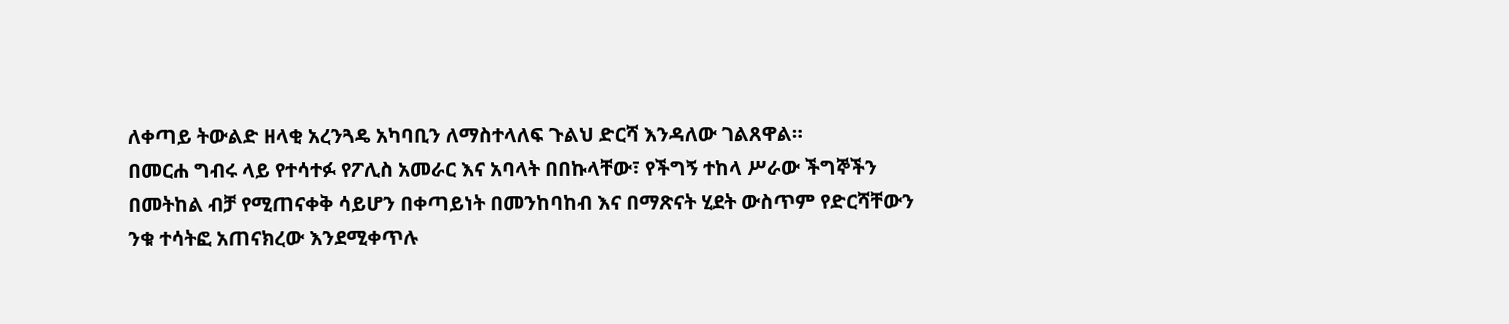ለቀጣይ ትውልድ ዘላቂ አረንጓዴ አካባቢን ለማስተላለፍ ጉልህ ድርሻ እንዳለው ገልጸዋል።
በመርሐ ግብሩ ላይ የተሳተፉ የፖሊስ አመራር እና አባላት በበኩላቸው፣ የችግኝ ተከላ ሥራው ችግኞችን በመትከል ብቻ የሚጠናቀቅ ሳይሆን በቀጣይነት በመንከባከብ እና በማጽናት ሂደት ውስጥም የድርሻቸውን ንቁ ተሳትፎ አጠናክረው እንደሚቀጥሉ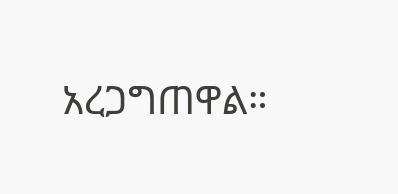አረጋግጠዋል።